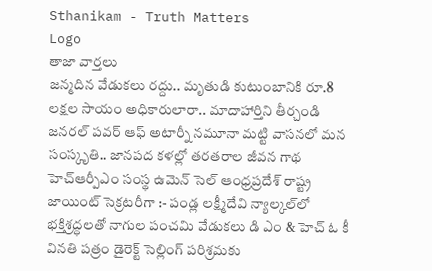Sthanikam - Truth Matters
Logo
తాజా వార్తలు
జన్మదిన వేడుకలు రద్దు.. మృతుడి కుటుంబానికి రూ.8 లక్షల సాయం అధికారులారా.. మాదాహార్తిని తీర్చండి జనరల్ పవర్ ఆఫ్ అటార్నీ నమూనా మట్టి వాసనలో మన సంస్కృతి.. జానపద కళల్లో తరతరాల జీవన గాథ హెచ్ఆర్పీఎం సంస్థ ఉమెన్ సెల్ ఆంధ్రప్రదేశ్ రాష్ట్ర జాయింట్ సెక్రటరీగా :- పండ్ల లక్ష్మీదేవి న్యాల్కల్‌లో భక్తిశ్రద్ధలతో నాగుల పంచమి వేడుకలు డి ఎం & హెచ్ ఓ కీ వినతి పత్రం డైరెక్ట్ సెల్లింగ్ పరిశ్రమకు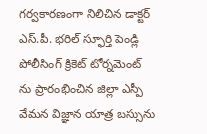గర్వకారణంగా నిలిచిన డాక్టర్ ఎస్.పీ. భరిల్ స్ఫూర్తి పెండ్లి పోలీసింగ్ క్రికెట్ టోర్నమెంట్ ను ప్రారంభించిన జిల్లా ఎస్పీ వేమన విజ్ఞాన యాత్ర బస్సును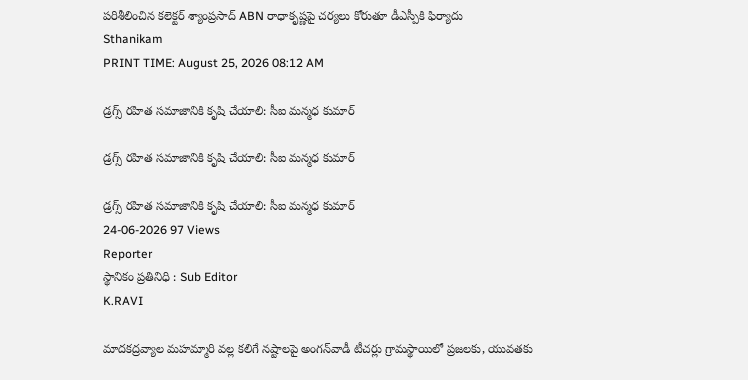పరిశీలించిన కలెక్టర్ శ్యాంప్రసాద్ ABN రాధాకృష్ణపై చర్యలు కోరుతూ డీఎస్పీకి ఫిర్యాదు
Sthanikam
PRINT TIME: August 25, 2026 08:12 AM

డ్రగ్స్ రహిత సమాజానికి కృషి చేయాలి: సీఐ మన్మధ కుమార్

డ్రగ్స్ రహిత సమాజానికి కృషి చేయాలి: సీఐ మన్మధ కుమార్

డ్రగ్స్ రహిత సమాజానికి కృషి చేయాలి: సీఐ మన్మధ కుమార్
24-06-2026 97 Views
Reporter
స్థానికం ప్రతినిధి : Sub Editor
K.RAVI

మాదకద్రవ్యాల మహమ్మారి వల్ల కలిగే నష్టాలపై అంగన్‌వాడీ టీచర్లు గ్రామస్థాయిలో ప్రజలకు, యువతకు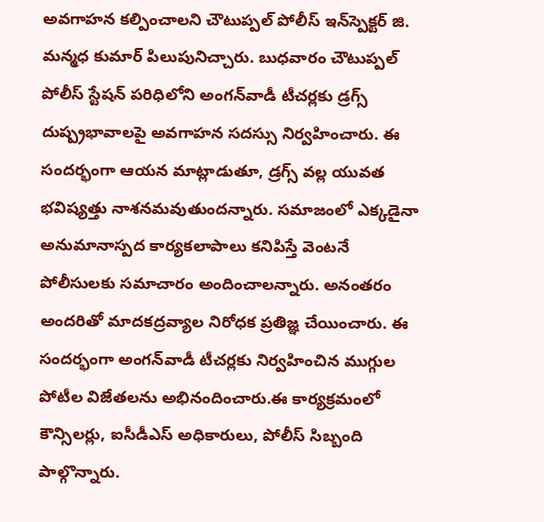అవగాహన కల్పించాలని చౌటుప్పల్ పోలీస్ ఇన్‌స్పెక్టర్ జి. మన్మధ కుమార్ పిలుపునిచ్చారు. బుధవారం చౌటుప్పల్ పోలీస్ స్టేషన్ పరిధిలోని అంగన్‌వాడీ టీచర్లకు డ్రగ్స్ దుష్ప్రభావాలపై అవగాహన సదస్సు నిర్వహించారు. ఈ సందర్భంగా ఆయన మాట్లాడుతూ, డ్రగ్స్ వల్ల యువత భవిష్యత్తు నాశనమవుతుందన్నారు. సమాజంలో ఎక్కడైనా అనుమానాస్పద కార్యకలాపాలు కనిపిస్తే వెంటనే పోలీసులకు సమాచారం అందించాలన్నారు. అనంతరం అందరితో మాదకద్రవ్యాల నిరోధక ప్రతిజ్ఞ చేయించారు. ఈ సందర్భంగా అంగన్‌వాడీ టీచర్లకు నిర్వహించిన ముగ్గుల పోటీల విజేతలను అభినందించారు.ఈ కార్యక్రమంలో కౌన్సిలర్లు, ఐసీడీఎస్ అధికారులు, పోలీస్ సిబ్బంది పాల్గొన్నారు.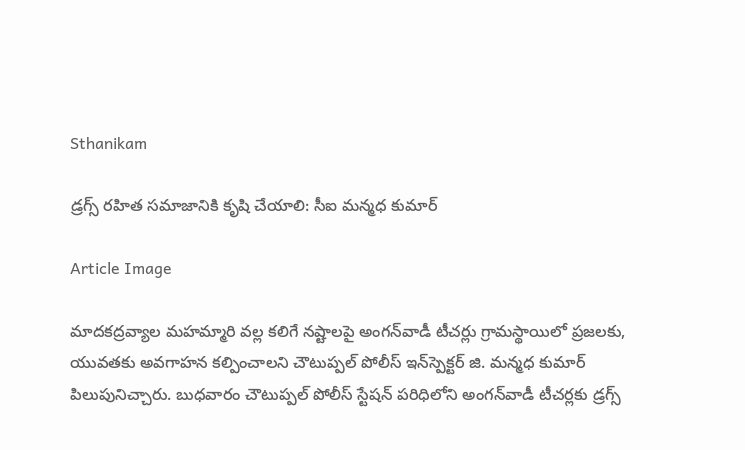Sthanikam

డ్రగ్స్ రహిత సమాజానికి కృషి చేయాలి: సీఐ మన్మధ కుమార్

Article Image

మాదకద్రవ్యాల మహమ్మారి వల్ల కలిగే నష్టాలపై అంగన్‌వాడీ టీచర్లు గ్రామస్థాయిలో ప్రజలకు, యువతకు అవగాహన కల్పించాలని చౌటుప్పల్ పోలీస్ ఇన్‌స్పెక్టర్ జి. మన్మధ కుమార్ పిలుపునిచ్చారు. బుధవారం చౌటుప్పల్ పోలీస్ స్టేషన్ పరిధిలోని అంగన్‌వాడీ టీచర్లకు డ్రగ్స్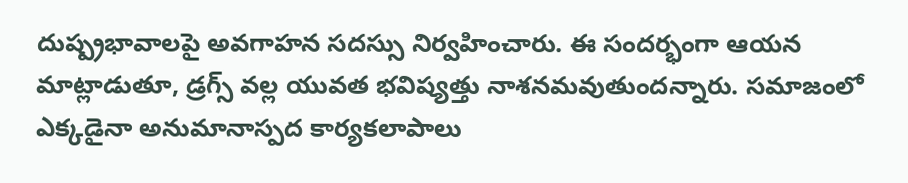దుష్ప్రభావాలపై అవగాహన సదస్సు నిర్వహించారు. ఈ సందర్భంగా ఆయన మాట్లాడుతూ, డ్రగ్స్ వల్ల యువత భవిష్యత్తు నాశనమవుతుందన్నారు. సమాజంలో ఎక్కడైనా అనుమానాస్పద కార్యకలాపాలు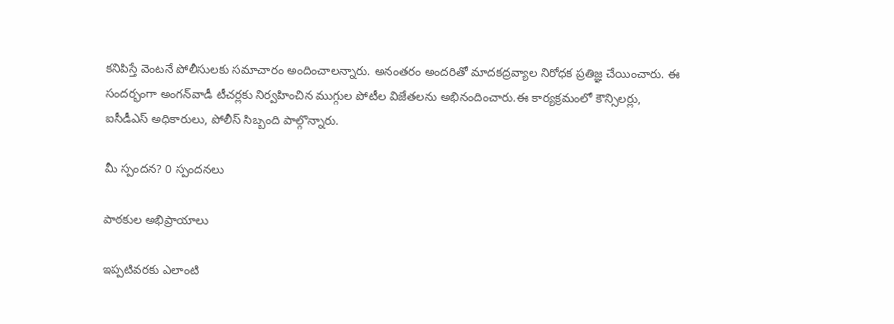కనిపిస్తే వెంటనే పోలీసులకు సమాచారం అందించాలన్నారు. అనంతరం అందరితో మాదకద్రవ్యాల నిరోధక ప్రతిజ్ఞ చేయించారు. ఈ సందర్భంగా అంగన్‌వాడీ టీచర్లకు నిర్వహించిన ముగ్గుల పోటీల విజేతలను అభినందించారు.ఈ కార్యక్రమంలో కౌన్సిలర్లు, ఐసీడీఎస్ అధికారులు, పోలీస్ సిబ్బంది పాల్గొన్నారు.

మీ స్పందన? 0 స్పందనలు

పాఠకుల అభిప్రాయాలు

ఇప్పటివరకు ఎలాంటి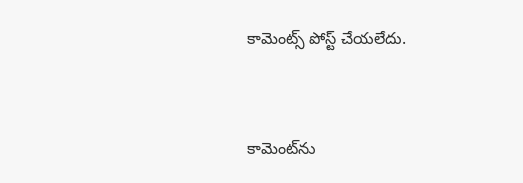కామెంట్స్ పోస్ట్ చేయలేదు.


కామెంట్‌ను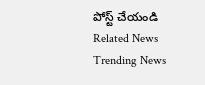పోస్ట్ చేయండి
Related News
Trending News